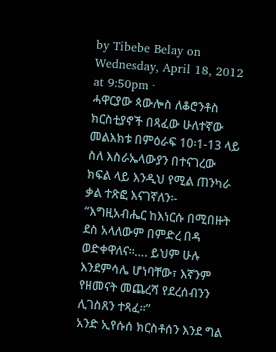by Tibebe Belay on Wednesday, April 18, 2012 at 9:50pm ·
ሓዋርያው ጳውሎስ ለቆሮንቶስ ክርስቲያኖች በጻፈው ሁለተኛው መልእክቱ በምዕራፍ 10፡1-13 ላይ ስለ እስራኤላውያን በተናገረው ክፍል ላይ እንዲህ የሚል ጠንካራ ቃል ተጽፎ እናገኛለን፡-
“እግዚአብሔር ከእነርሱ በሚበዙት ደስ አላለውም በምድረ በዳ ወድቀዋለና።…. ይህም ሁሉ እንደምሳሌ ሆነባቸው፣ እኛንም የዘመናት መጨረሻ የደረሰብንን ሊገስጸን ተጻፈ።”
አንድ ኢየሱሰ ክርስቶሰን እንደ ግል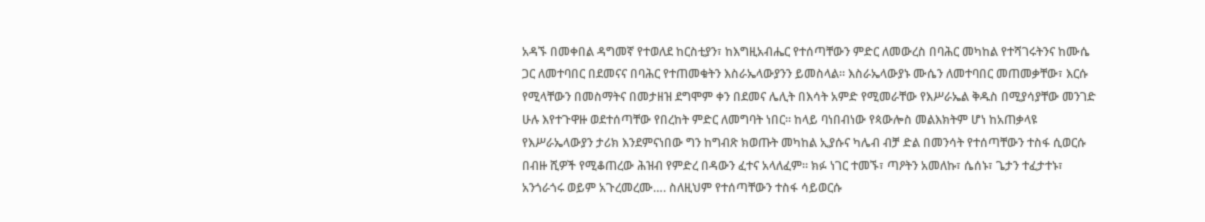አዳኙ በመቀበል ዳግመኛ የተወለደ ከርስቲያን፣ ከእግዚአብሔር የተሰጣቸውን ምድር ለመውረስ በባሕር መካከል የተሻገሩትንና ከሙሴ ጋር ለመተባበር በደመናና በባሕር የተጠመቁትን እስራኤላውያንን ይመስላል። እስራኤላውያኑ ሙሴን ለመተባበር መጠመቃቸው፣ እርሱ የሚላቸውን በመስማትና በመታዘዝ ደግሞም ቀን በደመና ሌሊት በእሳት አምድ የሚመራቸው የእሥራኤል ቅዱስ በሚያሳያቸው መንገድ ሁሉ እየተጉዋዙ ወደተሰጣቸው የበረከት ምድር ለመግባት ነበር። ከላይ ባነበብነው የጳውሎስ መልእክትም ሆነ ከአጠቃላዩ የእሥራኤላውያን ታሪክ እንደምናነበው ግን ከግብጽ ክወጡት መካከል ኢያሱና ካሌብ ብቻ ድል በመንሳት የተሰጣቸውን ተስፋ ሲወርሱ በብዙ ሺዎች የሚቆጠረው ሕዝብ የምድረ በዳውን ፈተና አላለፈም። ክፉ ነገር ተመኙ፣ ጣዖትን አመለኩ፣ ሴሰኑ፣ ጌታን ተፈታተኑ፣ አንጎራጎሩ ወይም አጉረመረሙ…. ስለዚህም የተሰጣቸውን ተስፋ ሳይወርሱ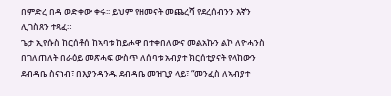በምድረ በዳ ወድቀው ቀሩ፡፡ ይህም የዘመናት መጨረሻ የደረሰብንን እኛን ሊገስጸን ተጻፈ።
ጌታ ኢየሱስ ከርሰቶሰ ከኣባቱ ከይሖዋ በተቀበለውና መልአኩን ልኮ ለዮሓንስ በገለጠለት በራዕይ መጽሓፍ ውስጥ ለሰባቱ አብያተ ክርሰቲያናት የላከውን ደብዳቤ ስናነብ፣ በእያንዳንዱ ደብዳቤ መዝጊያ ላይ፣ “መንፈስ ለኣብያተ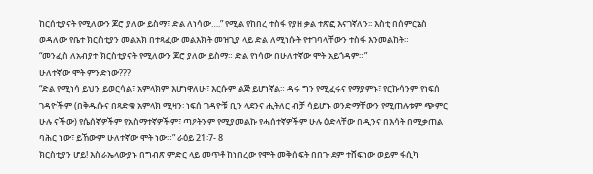ከርሰቲያናት የሚለውን ጆሮ ያለው ይስማ፣ ድል ለነሳው….” የሚል የከበረ ተስፋ የያዘ ቃል ተጽፎ እናገኛለን፡፡ እስቲ በሰምርኔስ ወዳለው የቤተ ክርስቲያን መልአክ በተጻፈው መልእክት መዝጊያ ላይ ድል ለሚነሱት የተገባላቸውን ተስፋ እንመልከት።
“መንፈስ ለአብያተ ክርስቲያናት የሚለውን ጆሮ ያለው ይስማ። ድል የነሳው በሁለተኛው ሞት አይጎዳም።”
ሁለተኛው ሞት ምንድነው???
“ድል የሚነሳ ይህን ይወርሳል፣ አምላክም እሆነዋለሁ፣ እርሱም ልጅ ይሆነኛል። ዳሩ ግን የሚፈሩና የማያምኑ፣ የርኩሳንም የነፍሰ ገዳዮችም (በቅዱሱና በጻድቁ አምላክ ሚዛን፡ ነፍሰ ገዳዮቹ ቢን ላደንና ሒትለር ብቻ ሳይሆኑ ወንድማቸውን የሚጠሉቱም ጭምር ሁሉ ናችው) የሴሰኛዎችም የአስማተኛዎችም፣ ጣዖትንም የሚያመልኩ የሓሰተኛዎችም ሁሉ ዕድላቸው በዲንና በእሳት በሚቃጠል ባሕር ነው፣ ይኸውም ሁለተኛው ሞት ነው።” ራዕይ 21፡7- 8
ክርስቲያን ሆይ! እስራኤላውያኑ በግብጽ ምድር ላይ መጥቶ ከነበረው የሞት መቅሰፍት በበጉ ደም ተሸፍነው ወይም ፋሲካ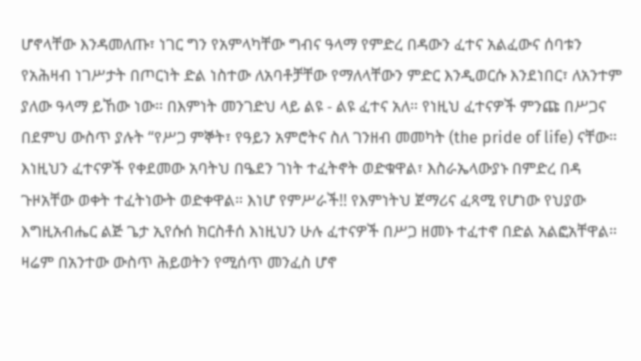ሆኖላቸው እንዳመለጡ፣ ነገር ግን የአምላካቸው ግብና ዓላማ የምድረ በዳውን ፈተና አልፈውና ሰባቱን የአሕዛብ ነገሥታት በጦርነት ድል ነስተው ለአባቶቻቸው የማለላቸውን ምድር እንዲወርሱ እንደነበር፣ ለአንተም ያለው ዓላማ ይኸው ነው። በእምነት መንገድህ ላይ ልዩ - ልዩ ፈተና አለ። የነዚህ ፈተናዎች ምንጩ በሥጋና በደምህ ውስጥ ያሉት “የሥጋ ምኞት፣ የዓይን አምሮትና ስለ ገንዘብ መመካት (the pride of life) ናቸው። እነዚህን ፈተናዎች የቀደመው አባትህ በዔደን ገነት ተፈትኖት ወድቁዋል፣ እስራኤላውያኑ በምድረ በዳ ጉዞአቸው ወቀት ተፈትነውት ወድቀዋል። እነሆ የምሥራች!! የእምነትህ ጀማሪና ፈጻሚ የሆነው የህያው እግዚአብሔር ልጅ ጌታ ኢየሱሰ ክርስቶሰ እነዚህን ሁሉ ፈተናዎች በሥጋ ዘመኑ ተፈተኖ በድል አልፎአቸዋል። ዛሬም በአንተው ውስጥ ሕይወትን የሚሰጥ መንፈስ ሆኖ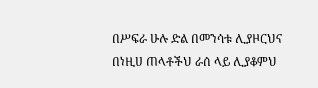በሥፍራ ሁሉ ድል በመንሳቱ ሊያዞርህና በነዚሀ ጠላቶችህ ራሰ ላይ ሊያቆምህ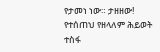የታመነ ነው። ታዘዘው! የተሰጠህ የዘላለም ሕይወት ተስፋ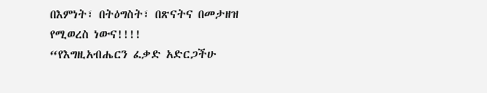በእምነት፣ በትዕግስት፣ በጽናትና በመታዘዝ የሚወረስ ነውና!!!!
“የእግዚአብሔርን ፈቃድ አድርጋችሁ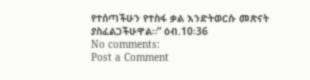የተሰጣችሁን የተስፋ ቃል እንድትወርሱ መጽናት ያስፈልጋችሁዋል።” ዕብ.10፡36
No comments:
Post a Comment